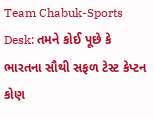Team Chabuk-Sports Desk: તમને કોઈ પૂછે કે ભારતના સૌથી સફળ ટેસ્ટ કેપ્ટન કોણ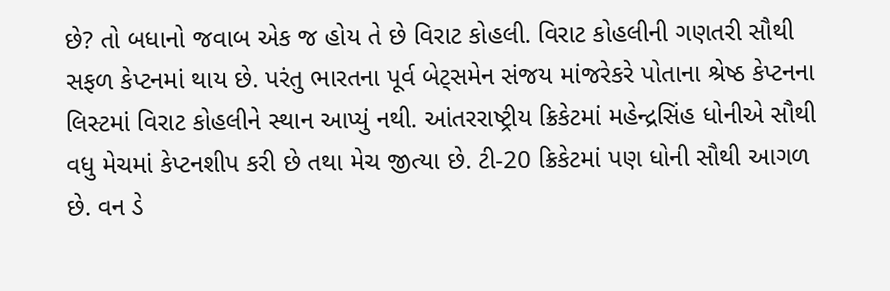છે? તો બધાનો જવાબ એક જ હોય તે છે વિરાટ કોહલી. વિરાટ કોહલીની ગણતરી સૌથી સફળ કેપ્ટનમાં થાય છે. પરંતુ ભારતના પૂર્વ બેટ્સમેન સંજય માંજરેકરે પોતાના શ્રેષ્ઠ કેપ્ટનના લિસ્ટમાં વિરાટ કોહલીને સ્થાન આપ્યું નથી. આંતરરાષ્ટ્રીય ક્રિકેટમાં મહેન્દ્રસિંહ ધોનીએ સૌથી વધુ મેચમાં કેપ્ટનશીપ કરી છે તથા મેચ જીત્યા છે. ટી-20 ક્રિકેટમાં પણ ધોની સૌથી આગળ છે. વન ડે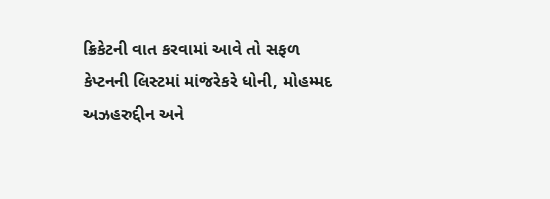ક્રિકેટની વાત કરવામાં આવે તો સફળ કેપ્ટનની લિસ્ટમાં માંજરેકરે ધોની, મોહમ્મદ અઝહરુદ્દીન અને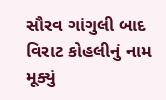સૌરવ ગાંગુલી બાદ વિરાટ કોહલીનું નામ મૂક્યું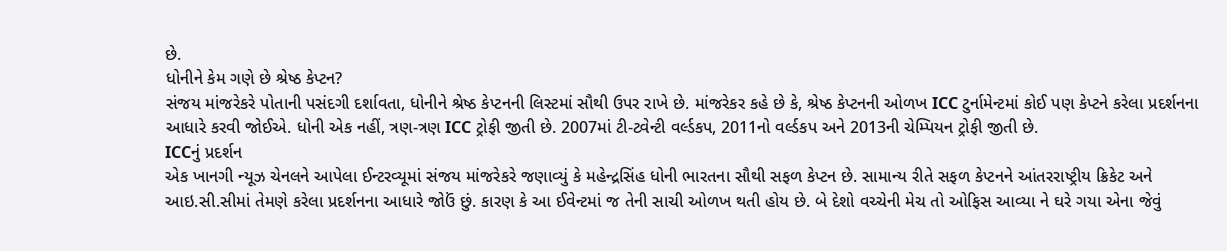છે.
ધોનીને કેમ ગણે છે શ્રેષ્ઠ કેપ્ટન?
સંજય માંજરેકરે પોતાની પસંદગી દર્શાવતા, ધોનીને શ્રેષ્ઠ કેપ્ટનની લિસ્ટમાં સૌથી ઉપર રાખે છે. માંજરેકર કહે છે કે, શ્રેષ્ઠ કેપ્ટનની ઓળખ ICC ટુર્નામેન્ટમાં કોઈ પણ કેપ્ટને કરેલા પ્રદર્શનના આધારે કરવી જોઈએ. ધોની એક નહીં, ત્રણ-ત્રણ ICC ટ્રોફી જીતી છે. 2007માં ટી-ટ્વેન્ટી વર્લ્ડકપ, 2011નો વર્લ્ડકપ અને 2013ની ચેમ્પિયન ટ્રોફી જીતી છે.
ICCનું પ્રદર્શન
એક ખાનગી ન્યૂઝ ચેનલને આપેલા ઈન્ટરવ્યૂમાં સંજય માંજરેકરે જણાવ્યું કે મહેન્દ્રસિંહ ધોની ભારતના સૌથી સફળ કેપ્ટન છે. સામાન્ય રીતે સફળ કેપ્ટનને આંતરરાષ્ટ્રીય ક્રિકેટ અને આઇ.સી.સીમાં તેમણે કરેલા પ્રદર્શનના આધારે જોઉં છું. કારણ કે આ ઈવેન્ટમાં જ તેની સાચી ઓળખ થતી હોય છે. બે દેશો વચ્ચેની મેચ તો ઓફિસ આવ્યા ને ઘરે ગયા એના જેવું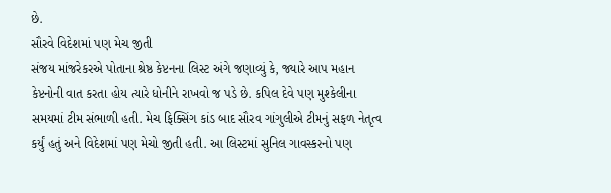છે.
સૌરવે વિદેશમાં પણ મેચ જીતી
સંજય માંજરેકરએ પોતાના શ્રેષ્ઠ કેપ્ટનના લિસ્ટ અંગે જણાવ્યું કે, જ્યારે આપ મહાન કેપ્ટનોની વાત કરતા હોય ત્યારે ધોનીને રાખવો જ પડે છે. કપિલ દેવે પણ મુશ્કેલીના સમયમાં ટીમ સંભાળી હતી. મેચ ફિક્સિંગ કાંડ બાદ સૌરવ ગાંગુલીએ ટીમનું સફળ નેતૃત્વ કર્યું હતું અને વિદેશમાં પણ મેચો જીતી હતી. આ લિસ્ટમાં સુનિલ ગાવસ્કરનો પણ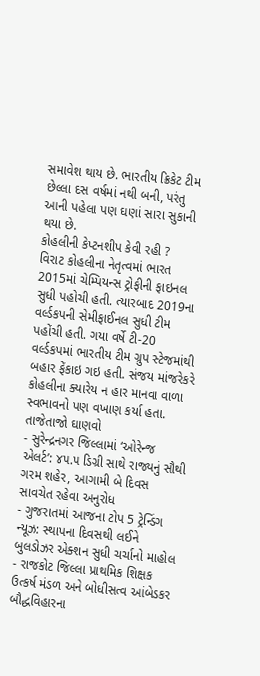સમાવેશ થાય છે. ભારતીય ક્રિકેટ ટીમ છેલ્લા દસ વર્ષમાં નથી બની, પરંતુ આની પહેલા પણ ઘણાં સારા સુકાની થયા છે.
કોહલીની કેપ્ટનશીપ કેવી રહી ?
વિરાટ કોહલીના નેતૃત્વમાં ભારત 2015માં ચેમ્પિયન્સ ટ્રોફીની ફાઇનલ સુધી પહોચી હતી. ત્યારબાદ 2019ના વર્લ્ડકપની સેમીફાઈનલ સુધી ટીમ પહોંચી હતી. ગયા વર્ષે ટી-20 વર્લ્ડકપમાં ભારતીય ટીમ ગ્રુપ સ્ટેજમાંથી બહાર ફેંકાઇ ગઇ હતી. સંજય માંજરેકરે કોહલીના ક્યારેય ન હાર માનવા વાળા સ્વભાવનો પણ વખાણ કર્યા હતા.
તાજેતાજો ઘાણવો
- સુરેન્દ્રનગર જિલ્લામાં ‘ઓરેન્જ એલર્ટ’: ૪૫.૫ ડિગ્રી સાથે રાજ્યનું સૌથી ગરમ શહેર, આગામી બે દિવસ સાવચેત રહેવા અનુરોધ
- ગુજરાતમાં આજના ટોપ 5 ટ્રેન્ડિંગ ન્યૂઝ: સ્થાપના દિવસથી લઈને બુલડોઝર એક્શન સુધી ચર્ચાનો માહોલ
- રાજકોટ જિલ્લા પ્રાથમિક શિક્ષક ઉત્કર્ષ મંડળ અને બોધીસત્વ આંબેડકર બૌદ્ધવિહારના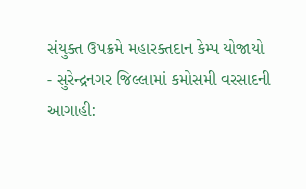સંયુક્ત ઉપક્રમે મહારક્તદાન કેમ્પ યોજાયો
- સુરેન્દ્રનગર જિલ્લામાં કમોસમી વરસાદની આગાહી: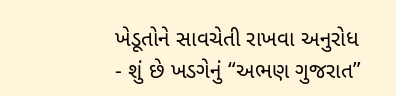ખેડૂતોને સાવચેતી રાખવા અનુરોધ
- શું છે ખડગેનું “અભણ ગુજરાત”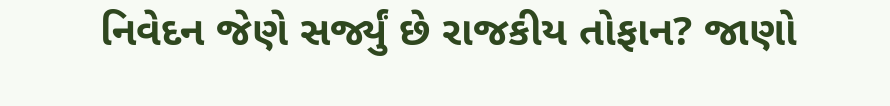નિવેદન જેણે સર્જ્યું છે રાજકીય તોફાન? જાણો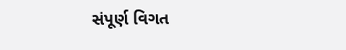સંપૂર્ણ વિગત